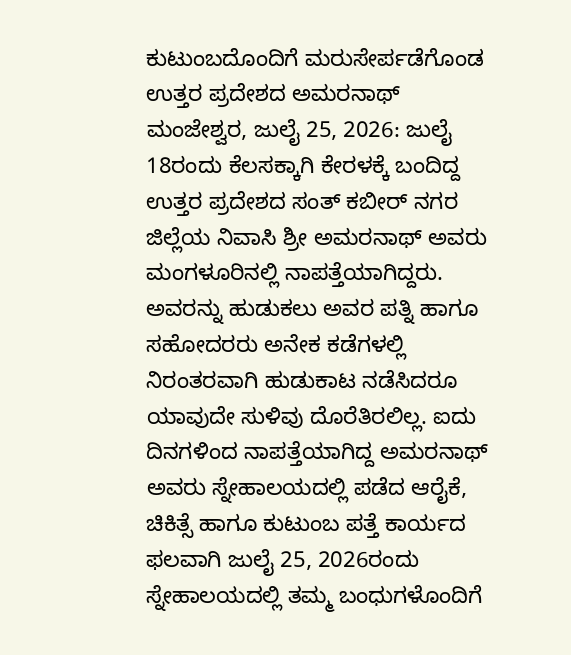ಕುಟುಂಬದೊಂದಿಗೆ ಮರುಸೇರ್ಪಡೆಗೊಂಡ ಉತ್ತರ ಪ್ರದೇಶದ ಅಮರನಾಥ್
ಮಂಜೇಶ್ವರ, ಜುಲೈ 25, 2026: ಜುಲೈ 18ರಂದು ಕೆಲಸಕ್ಕಾಗಿ ಕೇರಳಕ್ಕೆ ಬಂದಿದ್ದ ಉತ್ತರ ಪ್ರದೇಶದ ಸಂತ್ ಕಬೀರ್ ನಗರ ಜಿಲ್ಲೆಯ ನಿವಾಸಿ ಶ್ರೀ ಅಮರನಾಥ್ ಅವರು ಮಂಗಳೂರಿನಲ್ಲಿ ನಾಪತ್ತೆಯಾಗಿದ್ದರು. ಅವರನ್ನು ಹುಡುಕಲು ಅವರ ಪತ್ನಿ ಹಾಗೂ ಸಹೋದರರು ಅನೇಕ ಕಡೆಗಳಲ್ಲಿ ನಿರಂತರವಾಗಿ ಹುಡುಕಾಟ ನಡೆಸಿದರೂ ಯಾವುದೇ ಸುಳಿವು ದೊರೆತಿರಲಿಲ್ಲ. ಐದು ದಿನಗಳಿಂದ ನಾಪತ್ತೆಯಾಗಿದ್ದ ಅಮರನಾಥ್ ಅವರು ಸ್ನೇಹಾಲಯದಲ್ಲಿ ಪಡೆದ ಆರೈಕೆ, ಚಿಕಿತ್ಸೆ ಹಾಗೂ ಕುಟುಂಬ ಪತ್ತೆ ಕಾರ್ಯದ ಫಲವಾಗಿ ಜುಲೈ 25, 2026ರಂದು ಸ್ನೇಹಾಲಯದಲ್ಲಿ ತಮ್ಮ ಬಂಧುಗಳೊಂದಿಗೆ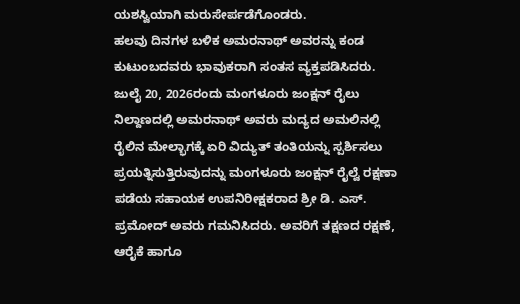ಯಶಸ್ವಿಯಾಗಿ ಮರುಸೇರ್ಪಡೆಗೊಂಡರು.
ಹಲವು ದಿನಗಳ ಬಳಿಕ ಅಮರನಾಥ್ ಅವರನ್ನು ಕಂಡ ಕುಟುಂಬದವರು ಭಾವುಕರಾಗಿ ಸಂತಸ ವ್ಯಕ್ತಪಡಿಸಿದರು.
ಜುಲೈ 20, 2026ರಂದು ಮಂಗಳೂರು ಜಂಕ್ಷನ್ ರೈಲು ನಿಲ್ದಾಣದಲ್ಲಿ ಅಮರನಾಥ್ ಅವರು ಮದ್ಯದ ಅಮಲಿನಲ್ಲಿ ರೈಲಿನ ಮೇಲ್ಭಾಗಕ್ಕೆ ಏರಿ ವಿದ್ಯುತ್ ತಂತಿಯನ್ನು ಸ್ಪರ್ಶಿಸಲು ಪ್ರಯತ್ನಿಸುತ್ತಿರುವುದನ್ನು ಮಂಗಳೂರು ಜಂಕ್ಷನ್ ರೈಲ್ವೆ ರಕ್ಷಣಾ ಪಡೆಯ ಸಹಾಯಕ ಉಪನಿರೀಕ್ಷಕರಾದ ಶ್ರೀ ಡಿ. ಎಸ್. ಪ್ರಮೋದ್ ಅವರು ಗಮನಿಸಿದರು. ಅವರಿಗೆ ತಕ್ಷಣದ ರಕ್ಷಣೆ, ಆರೈಕೆ ಹಾಗೂ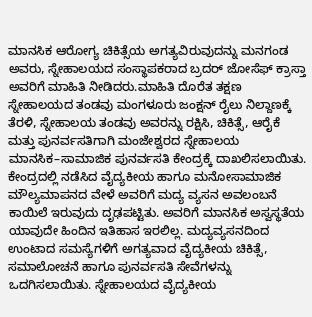ಮಾನಸಿಕ ಆರೋಗ್ಯ ಚಿಕಿತ್ಸೆಯ ಅಗತ್ಯವಿರುವುದನ್ನು ಮನಗಂಡ ಅವರು, ಸ್ನೇಹಾಲಯದ ಸಂಸ್ಥಾಪಕರಾದ ಬ್ರದರ್ ಜೋಸೆಫ್ ಕ್ರಾಸ್ತಾ ಅವರಿಗೆ ಮಾಹಿತಿ ನೀಡಿದರು.ಮಾಹಿತಿ ದೊರೆತ ತಕ್ಷಣ ಸ್ನೇಹಾಲಯದ ತಂಡವು ಮಂಗಳೂರು ಜಂಕ್ಷನ್ ರೈಲು ನಿಲ್ದಾಣಕ್ಕೆ ತೆರಳಿ, ಸ್ನೇಹಾಲಯ ತಂಡವು ಅವರನ್ನು ರಕ್ಷಿಸಿ, ಚಿಕಿತ್ಸೆ, ಆರೈಕೆ ಮತ್ತು ಪುನರ್ವಸತಿಗಾಗಿ ಮಂಜೇಶ್ವರದ ಸ್ನೇಹಾಲಯ ಮಾನಸಿಕ–ಸಾಮಾಜಿಕ ಪುನರ್ವಸತಿ ಕೇಂದ್ರಕ್ಕೆ ದಾಖಲಿಸಲಾಯಿತು.
ಕೇಂದ್ರದಲ್ಲಿ ನಡೆಸಿದ ವೈದ್ಯಕೀಯ ಹಾಗೂ ಮನೋಸಾಮಾಜಿಕ ಮೌಲ್ಯಮಾಪನದ ವೇಳೆ ಅವರಿಗೆ ಮದ್ಯ ವ್ಯಸನ ಅವಲಂಬನೆ ಕಾಯಿಲೆ ಇರುವುದು ದೃಢಪಟ್ಟಿತು. ಅವರಿಗೆ ಮಾನಸಿಕ ಅಸ್ವಸ್ಥತೆಯ ಯಾವುದೇ ಹಿಂದಿನ ಇತಿಹಾಸ ಇರಲಿಲ್ಲ. ಮದ್ಯವ್ಯಸನದಿಂದ ಉಂಟಾದ ಸಮಸ್ಯೆಗಳಿಗೆ ಅಗತ್ಯವಾದ ವೈದ್ಯಕೀಯ ಚಿಕಿತ್ಸೆ, ಸಮಾಲೋಚನೆ ಹಾಗೂ ಪುನರ್ವಸತಿ ಸೇವೆಗಳನ್ನು ಒದಗಿಸಲಾಯಿತು. ಸ್ನೇಹಾಲಯದ ವೈದ್ಯಕೀಯ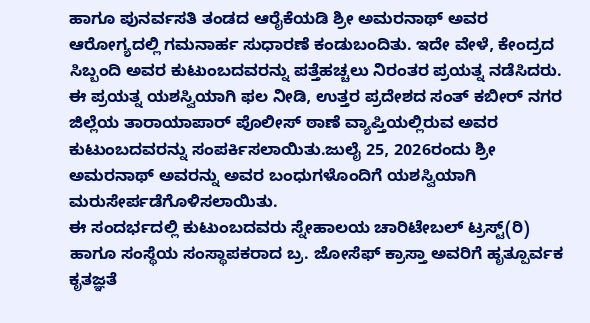ಹಾಗೂ ಪುನರ್ವಸತಿ ತಂಡದ ಆರೈಕೆಯಡಿ ಶ್ರೀ ಅಮರನಾಥ್ ಅವರ ಆರೋಗ್ಯದಲ್ಲಿ ಗಮನಾರ್ಹ ಸುಧಾರಣೆ ಕಂಡುಬಂದಿತು. ಇದೇ ವೇಳೆ, ಕೇಂದ್ರದ ಸಿಬ್ಬಂದಿ ಅವರ ಕುಟುಂಬದವರನ್ನು ಪತ್ತೆಹಚ್ಚಲು ನಿರಂತರ ಪ್ರಯತ್ನ ನಡೆಸಿದರು. ಈ ಪ್ರಯತ್ನ ಯಶಸ್ವಿಯಾಗಿ ಫಲ ನೀಡಿ, ಉತ್ತರ ಪ್ರದೇಶದ ಸಂತ್ ಕಬೀರ್ ನಗರ ಜಿಲ್ಲೆಯ ತಾರಾಯಾಪಾರ್ ಪೊಲೀಸ್ ಠಾಣೆ ವ್ಯಾಪ್ತಿಯಲ್ಲಿರುವ ಅವರ ಕುಟುಂಬದವರನ್ನು ಸಂಪರ್ಕಿಸಲಾಯಿತು.ಜುಲೈ 25, 2026ರಂದು ಶ್ರೀ ಅಮರನಾಥ್ ಅವರನ್ನು ಅವರ ಬಂಧುಗಳೊಂದಿಗೆ ಯಶಸ್ವಿಯಾಗಿ ಮರುಸೇರ್ಪಡೆಗೊಳಿಸಲಾಯಿತು.
ಈ ಸಂದರ್ಭದಲ್ಲಿ ಕುಟುಂಬದವರು ಸ್ನೇಹಾಲಯ ಚಾರಿಟೇಬಲ್ ಟ್ರಸ್ಟ್(ರಿ) ಹಾಗೂ ಸಂಸ್ಥೆಯ ಸಂಸ್ಥಾಪಕರಾದ ಬ್ರ. ಜೋಸೆಫ್ ಕ್ರಾಸ್ತಾ ಅವರಿಗೆ ಹೃತ್ಪೂರ್ವಕ ಕೃತಜ್ಞತೆ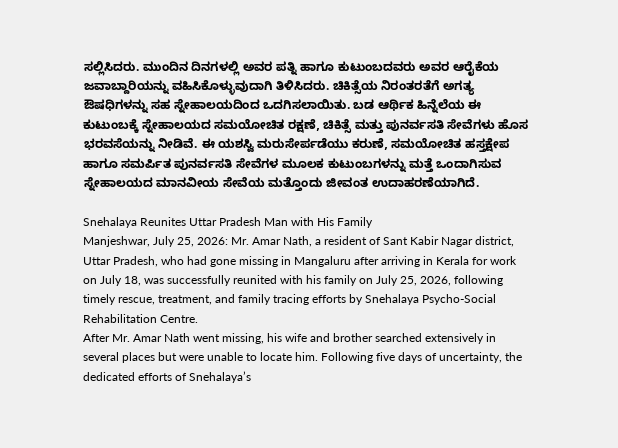ಸಲ್ಲಿಸಿದರು. ಮುಂದಿನ ದಿನಗಳಲ್ಲಿ ಅವರ ಪತ್ನಿ ಹಾಗೂ ಕುಟುಂಬದವರು ಅವರ ಆರೈಕೆಯ ಜವಾಬ್ದಾರಿಯನ್ನು ವಹಿಸಿಕೊಳ್ಳುವುದಾಗಿ ತಿಳಿಸಿದರು. ಚಿಕಿತ್ಸೆಯ ನಿರಂತರತೆಗೆ ಅಗತ್ಯ ಔಷಧಿಗಳನ್ನು ಸಹ ಸ್ನೇಹಾಲಯದಿಂದ ಒದಗಿಸಲಾಯಿತು. ಬಡ ಆರ್ಥಿಕ ಹಿನ್ನೆಲೆಯ ಈ ಕುಟುಂಬಕ್ಕೆ ಸ್ನೇಹಾಲಯದ ಸಮಯೋಚಿತ ರಕ್ಷಣೆ, ಚಿಕಿತ್ಸೆ ಮತ್ತು ಪುನರ್ವಸತಿ ಸೇವೆಗಳು ಹೊಸ ಭರವಸೆಯನ್ನು ನೀಡಿವೆ. ಈ ಯಶಸ್ವಿ ಮರುಸೇರ್ಪಡೆಯು ಕರುಣೆ, ಸಮಯೋಚಿತ ಹಸ್ತಕ್ಷೇಪ ಹಾಗೂ ಸಮರ್ಪಿತ ಪುನರ್ವಸತಿ ಸೇವೆಗಳ ಮೂಲಕ ಕುಟುಂಬಗಳನ್ನು ಮತ್ತೆ ಒಂದಾಗಿಸುವ ಸ್ನೇಹಾಲಯದ ಮಾನವೀಯ ಸೇವೆಯ ಮತ್ತೊಂದು ಜೀವಂತ ಉದಾಹರಣೆಯಾಗಿದೆ.

Snehalaya Reunites Uttar Pradesh Man with His Family
Manjeshwar, July 25, 2026: Mr. Amar Nath, a resident of Sant Kabir Nagar district, Uttar Pradesh, who had gone missing in Mangaluru after arriving in Kerala for work on July 18, was successfully reunited with his family on July 25, 2026, following timely rescue, treatment, and family tracing efforts by Snehalaya Psycho-Social Rehabilitation Centre.
After Mr. Amar Nath went missing, his wife and brother searched extensively in several places but were unable to locate him. Following five days of uncertainty, the dedicated efforts of Snehalaya’s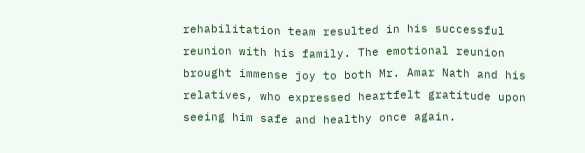rehabilitation team resulted in his successful reunion with his family. The emotional reunion brought immense joy to both Mr. Amar Nath and his relatives, who expressed heartfelt gratitude upon seeing him safe and healthy once again.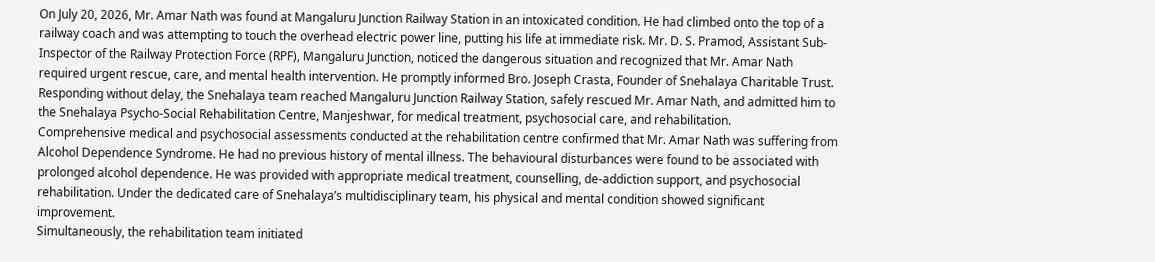On July 20, 2026, Mr. Amar Nath was found at Mangaluru Junction Railway Station in an intoxicated condition. He had climbed onto the top of a railway coach and was attempting to touch the overhead electric power line, putting his life at immediate risk. Mr. D. S. Pramod, Assistant Sub-Inspector of the Railway Protection Force (RPF), Mangaluru Junction, noticed the dangerous situation and recognized that Mr. Amar Nath required urgent rescue, care, and mental health intervention. He promptly informed Bro. Joseph Crasta, Founder of Snehalaya Charitable Trust.
Responding without delay, the Snehalaya team reached Mangaluru Junction Railway Station, safely rescued Mr. Amar Nath, and admitted him to the Snehalaya Psycho-Social Rehabilitation Centre, Manjeshwar, for medical treatment, psychosocial care, and rehabilitation.
Comprehensive medical and psychosocial assessments conducted at the rehabilitation centre confirmed that Mr. Amar Nath was suffering from Alcohol Dependence Syndrome. He had no previous history of mental illness. The behavioural disturbances were found to be associated with prolonged alcohol dependence. He was provided with appropriate medical treatment, counselling, de-addiction support, and psychosocial rehabilitation. Under the dedicated care of Snehalaya’s multidisciplinary team, his physical and mental condition showed significant improvement.
Simultaneously, the rehabilitation team initiated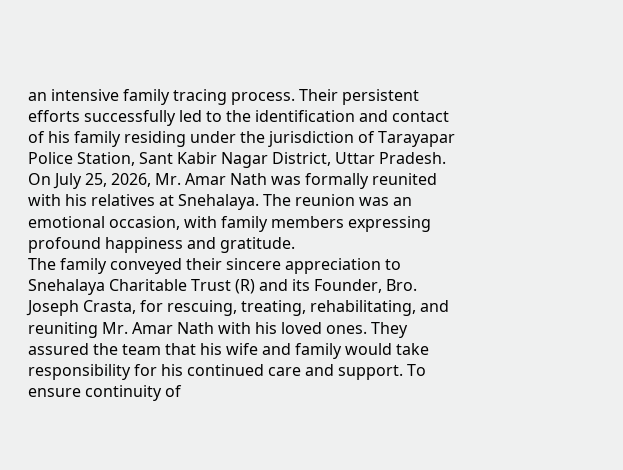an intensive family tracing process. Their persistent efforts successfully led to the identification and contact of his family residing under the jurisdiction of Tarayapar Police Station, Sant Kabir Nagar District, Uttar Pradesh.
On July 25, 2026, Mr. Amar Nath was formally reunited with his relatives at Snehalaya. The reunion was an emotional occasion, with family members expressing profound happiness and gratitude.
The family conveyed their sincere appreciation to Snehalaya Charitable Trust (R) and its Founder, Bro. Joseph Crasta, for rescuing, treating, rehabilitating, and reuniting Mr. Amar Nath with his loved ones. They assured the team that his wife and family would take responsibility for his continued care and support. To ensure continuity of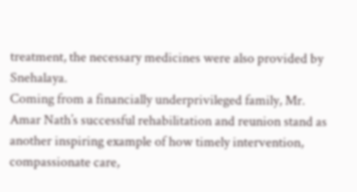treatment, the necessary medicines were also provided by Snehalaya.
Coming from a financially underprivileged family, Mr. Amar Nath’s successful rehabilitation and reunion stand as another inspiring example of how timely intervention, compassionate care,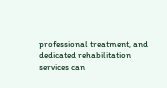professional treatment, and dedicated rehabilitation services can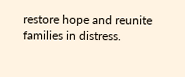restore hope and reunite families in distress.